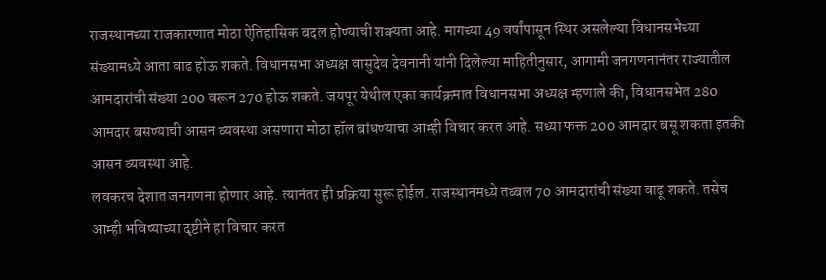राजस्थानच्या राजकारणात मोठा ऐतिहासिक बदल होण्याची शक्यता आहे. मागच्या 49 वर्षांपासून स्थिर असलेल्या विधानसभेच्या संख्यामध्ये आता वाढ होऊ शकते. विधानसभा अध्यक्ष वासुदेव देवनानी यांनी दिलेल्या माहितीनुसार, आगामी जनगणनानंतर राज्यातील आमदारांची संख्या 200 वरून 270 होऊ शकते. जयपूर येथील एका कार्यक्रमात विधानसभा अध्यक्ष म्हणाले की, विधानसभेत 280 आमदार बसण्याची आसन व्यवस्था असणारा मोठा हॉल बांधण्याचा आम्ही विचार करत आहे. सध्या फक्त 200 आमदार बसू शकता इतकी आसन व्यवस्था आहे.
लवकरच देशात जनगणना होणार आहे. त्यानंतर ही प्रक्रिया सुरू होईल. राजस्थानमध्ये तब्बल 70 आमदारांची संख्या वाढू शकते. तसेच आम्ही भविष्याच्या दृष्टीने हा विचार करत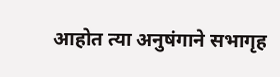आहोत त्या अनुषंगाने सभागृह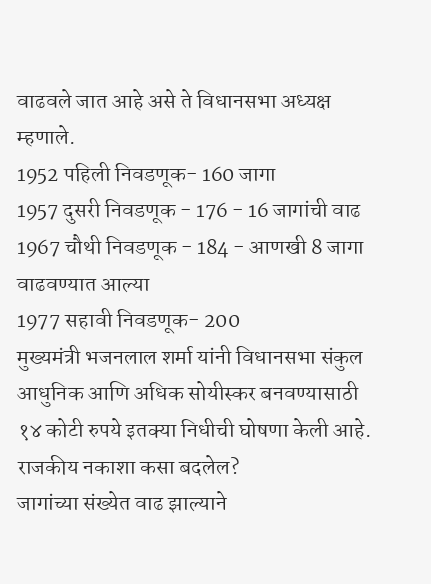वाढवले जात आहे असे ते विधानसभा अध्यक्ष म्हणाले.
1952 पहिली निवडणूक- 160 जागा
1957 दुसरी निवडणूक - 176 - 16 जागांची वाढ
1967 चौथी निवडणूक - 184 - आणखी 8 जागा वाढवण्यात आल्या
1977 सहावी निवडणूक- 200
मुख्यमंत्री भजनलाल शर्मा यांनी विधानसभा संकुल आधुनिक आणि अधिक सोयीस्कर बनवण्यासाठी १४ कोटी रुपये इतक्या निधीची घोषणा केली आहे.
राजकीय नकाशा कसा बदलेल?
जागांच्या संख्येत वाढ झाल्याने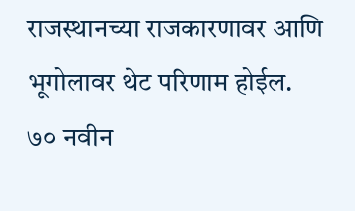राजस्थानच्या राजकारणावर आणि भूगोलावर थेट परिणाम होईल. ७० नवीन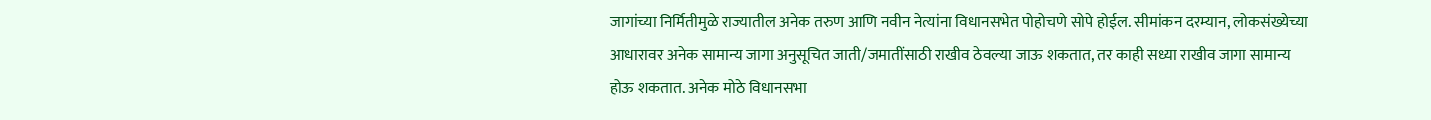जागांच्या निर्मितीमुळे राज्यातील अनेक तरुण आणि नवीन नेत्यांना विधानसभेत पोहोचणे सोपे होईल. सीमांकन दरम्यान, लोकसंख्येच्या आधारावर अनेक सामान्य जागा अनुसूचित जाती/जमातींसाठी राखीव ठेवल्या जाऊ शकतात, तर काही सध्या राखीव जागा सामान्य होऊ शकतात. अनेक मोठे विधानसभा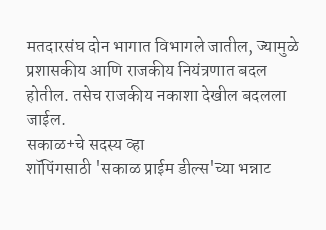मतदारसंघ दोन भागात विभागले जातील, ज्यामुळे प्रशासकीय आणि राजकीय नियंत्रणात बदल होतील. तसेच राजकीय नकाशा देखील बदलला जाईल.
सकाळ+चे सदस्य व्हा
शॉपिंगसाठी 'सकाळ प्राईम डील्स'च्या भन्नाट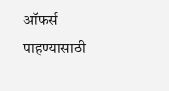ऑफर्स पाहण्यासाठी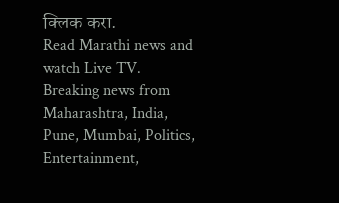क्लिक करा.
Read Marathi news and watch Live TV. Breaking news from Maharashtra, India, Pune, Mumbai, Politics, Entertainment,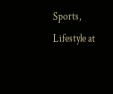Sports, Lifestyle at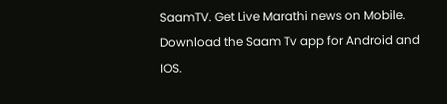SaamTV. Get Live Marathi news on Mobile. Download the Saam Tv app for Android and IOS.